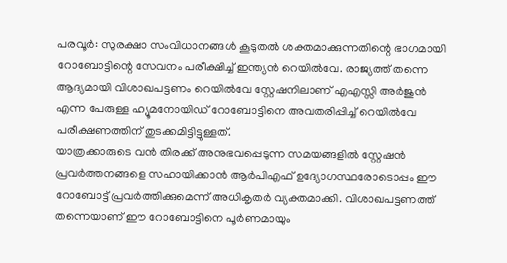പരവൂർ: സുരക്ഷാ സംവിധാനങ്ങൾ കൂടുതൽ ശക്തമാക്കുന്നതിന്റെ ഭാഗമായി റോബോട്ടിന്റെ സേവനം പരീക്ഷിച്ച് ഇന്ത്യൻ റെയിൽവേ. രാജ്യത്ത് തന്നെ ആദ്യമായി വിശാഖപട്ടണം റെയിൽവേ സ്റ്റേഷനിലാണ് എഎസ്സി അർജുൻ എന്ന പേരുള്ള ഹ്യൂമനോയിഡ് റോബോട്ടിനെ അവതരിപ്പിച്ച് റെയിൽവേ പരീക്ഷണത്തിന് തുടക്കമിട്ടിട്ടുള്ളത്.
യാത്രക്കാരുടെ വൻ തിരക്ക് അനുഭവപ്പെടുന്ന സമയങ്ങളിൽ സ്റ്റേഷൻ പ്രവർത്തനങ്ങളെ സഹായിക്കാൻ ആർപിഎഫ് ഉദ്യോഗസ്ഥരോടൊപ്പം ഈ റോബോട്ട് പ്രവർത്തിക്കുമെന്ന് അധികൃതർ വ്യക്തമാക്കി. വിശാഖപട്ടണത്ത് തന്നെയാണ് ഈ റോബോട്ടിനെ പൂർണമായും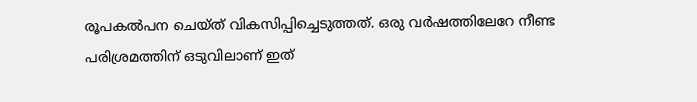രൂപകൽപന ചെയ്ത് വികസിപ്പിച്ചെടുത്തത്. ഒരു വർഷത്തിലേറേ നീണ്ട പരിശ്രമത്തിന് ഒടുവിലാണ് ഇത്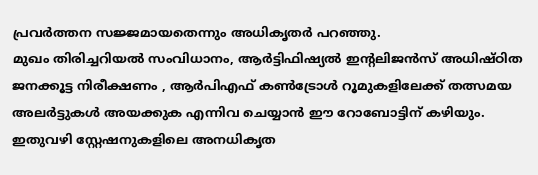പ്രവർത്തന സജ്ജമായതെന്നും അധികൃതർ പറഞ്ഞു.
മുഖം തിരിച്ചറിയൽ സംവിധാനം, ആർട്ടിഫിഷ്യൽ ഇന്റലിജൻസ് അധിഷ്ഠിത ജനക്കൂട്ട നിരീക്ഷണം , ആർപിഎഫ് കൺട്രോൾ റൂമുകളിലേക്ക് തത്സമയ അലർട്ടുകൾ അയക്കുക എന്നിവ ചെയ്യാൻ ഈ റോബോട്ടിന് കഴിയും. ഇതുവഴി സ്റ്റേഷനുകളിലെ അനധികൃത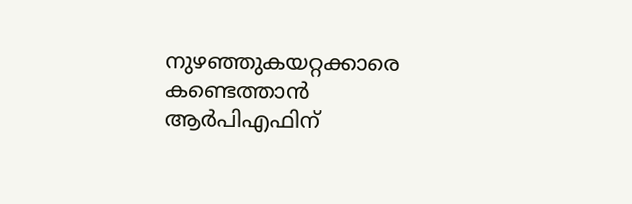നുഴഞ്ഞുകയറ്റക്കാരെ കണ്ടെത്താൻ ആർപിഎഫിന്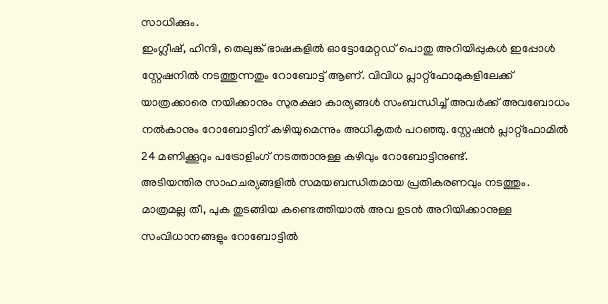സാധിക്കും.
ഇംഗ്ലീഷ്, ഹിന്ദി, തെലുങ്ക് ഭാഷകളിൽ ഓട്ടോമേറ്റഡ് പൊതു അറിയിപ്പുകൾ ഇപ്പോൾ സ്റ്റേഷനിൽ നടത്തുന്നതും റോബോട്ട് ആണ്. വിവിധ പ്ലാറ്റ്ഫോമുകളിലേക്ക് യാത്രക്കാരെ നയിക്കാനും സുരക്ഷാ കാര്യങ്ങൾ സംബന്ധിച്ച് അവർക്ക് അവബോധം നൽകാനും റോബോട്ടിന് കഴിയുമെന്നും അധികൃതർ പറഞ്ഞു. സ്റ്റേഷൻ പ്ലാറ്റ്ഫോമിൽ 24 മണിക്കൂറും പട്രോളിംഗ് നടത്താനുള്ള കഴിവും റോബോട്ടിനുണ്ട്.
അടിയന്തിര സാഹചര്യങ്ങളിൽ സമയബന്ധിതമായ പ്രതികരണവും നടത്തും. മാത്രമല്ല തീ, പുക തുടങ്ങിയ കണ്ടെത്തിയാൽ അവ ഉടൻ അറിയിക്കാനുള്ള സംവിധാനങ്ങളും റോബോട്ടിൽ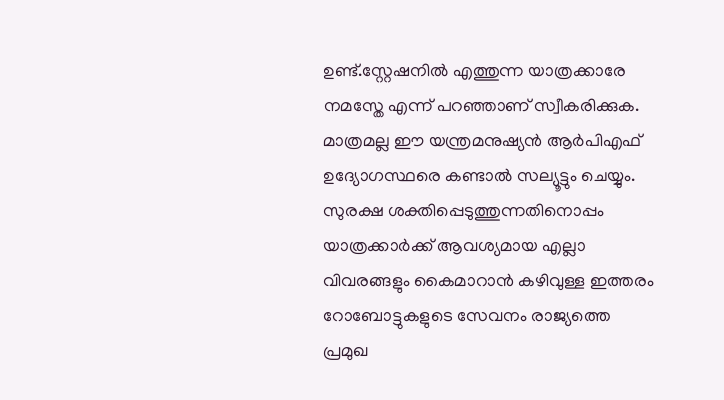ഉണ്ട്.സ്റ്റേഷനിൽ എത്തുന്ന യാത്രക്കാരേ നമസ്തേ എന്ന് പറഞ്ഞാണ് സ്വീകരിക്കുക. മാത്രമല്ല ഈ യന്ത്രമനുഷ്യൻ ആർപിഎഫ് ഉദ്യോഗസ്ഥരെ കണ്ടാൽ സല്യൂട്ടും ചെയ്യും.
സുരക്ഷ ശക്തിപ്പെടുത്തുന്നതിനൊപ്പം യാത്രക്കാർക്ക് ആവശ്യമായ എല്ലാ വിവരങ്ങളും കൈമാറാൻ കഴിവുള്ള ഇത്തരം റോബോട്ടുകളുടെ സേവനം രാജ്യത്തെ പ്രമുഖ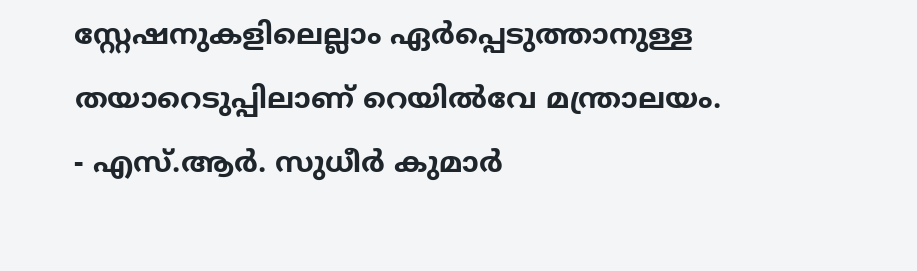സ്റ്റേഷനുകളിലെല്ലാം ഏർപ്പെടുത്താനുള്ള തയാറെടുപ്പിലാണ് റെയിൽവേ മന്ത്രാലയം.
- എസ്.ആർ. സുധീർ കുമാർ